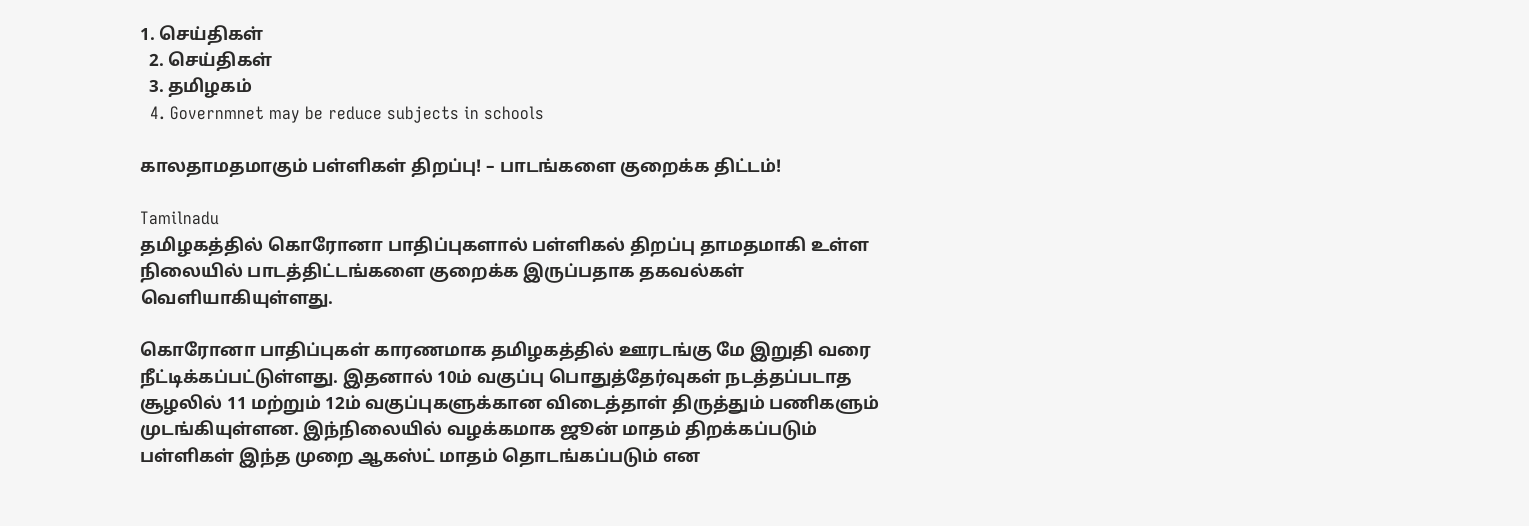1. செய்திகள்
  2. செய்திகள்
  3. த‌மிழக‌ம்
  4. Governmnet may be reduce subjects in schools

காலதாமதமாகும் பள்ளிகள் திறப்பு! – பாடங்களை குறைக்க திட்டம்!

Tamilnadu
தமிழகத்தில் கொரோனா பாதிப்புகளால் பள்ளிகல் திறப்பு தாமதமாகி உள்ள நிலையில் பாடத்திட்டங்களை குறைக்க இருப்பதாக தகவல்கள் வெளியாகியுள்ளது.

கொரோனா பாதிப்புகள் காரணமாக தமிழகத்தில் ஊரடங்கு மே இறுதி வரை நீட்டிக்கப்பட்டுள்ளது. இதனால் 10ம் வகுப்பு பொதுத்தேர்வுகள் நடத்தப்படாத சூழலில் 11 மற்றும் 12ம் வகுப்புகளுக்கான விடைத்தாள் திருத்தும் பணிகளும் முடங்கியுள்ளன. இந்நிலையில் வழக்கமாக ஜூன் மாதம் திறக்கப்படும் பள்ளிகள் இந்த முறை ஆகஸ்ட் மாதம் தொடங்கப்படும் என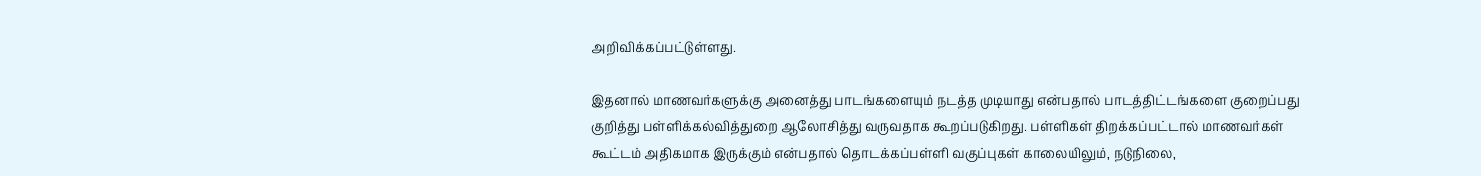அறிவிக்கப்பட்டுள்ளது.

இதனால் மாணவர்களுக்கு அனைத்து பாடங்களையும் நடத்த முடியாது என்பதால் பாடத்திட்டங்களை குறைப்பது குறித்து பள்ளிக்கல்வித்துறை ஆலோசித்து வருவதாக கூறப்படுகிறது. பள்ளிகள் திறக்கப்பட்டால் மாணவர்கள் கூட்டம் அதிகமாக இருக்கும் என்பதால் தொடக்கப்பள்ளி வகுப்புகள் காலையிலும், நடுநிலை,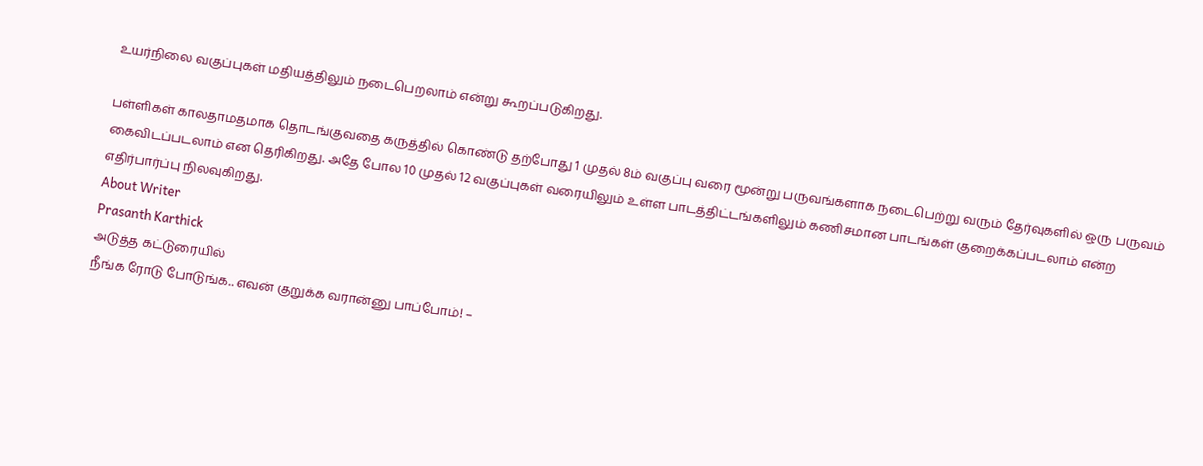உயர்நிலை வகுப்புகள் மதியத்திலும் நடைபெறலாம் என்று கூறப்படுகிறது.

பள்ளிகள் காலதாமதமாக தொடங்குவதை கருத்தில் கொண்டு தற்போது 1 முதல் 8ம் வகுப்பு வரை மூன்று பருவங்களாக நடைபெற்று வரும் தேர்வுகளில் ஒரு பருவம் கைவிடப்படலாம் என தெரிகிறது. அதே போல 10 முதல் 12 வகுப்புகள் வரையிலும் உள்ள பாடத்திட்டங்களிலும் கணிசமான பாடங்கள் குறைக்கப்படலாம் என்ற எதிர்பார்ப்பு நிலவுகிறது.
About Writer
Prasanth Karthick
அடுத்த கட்டுரையில்
நீங்க ரோடு போடுங்க.. எவன் குறுக்க வரான்னு பாப்போம்! –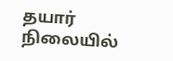தயார் நிலையில்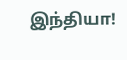இந்தியா!